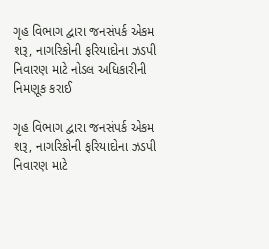ગૃહ વિભાગ દ્વારા જનસંપર્ક એકમ શરૂ, નાગરિકોની ફરિયાદોના ઝડપી નિવારણ માટે નોડલ અધિકારીની નિમણૂક કરાઈ

ગૃહ વિભાગ દ્વારા જનસંપર્ક એકમ શરૂ, નાગરિકોની ફરિયાદોના ઝડપી નિવારણ માટે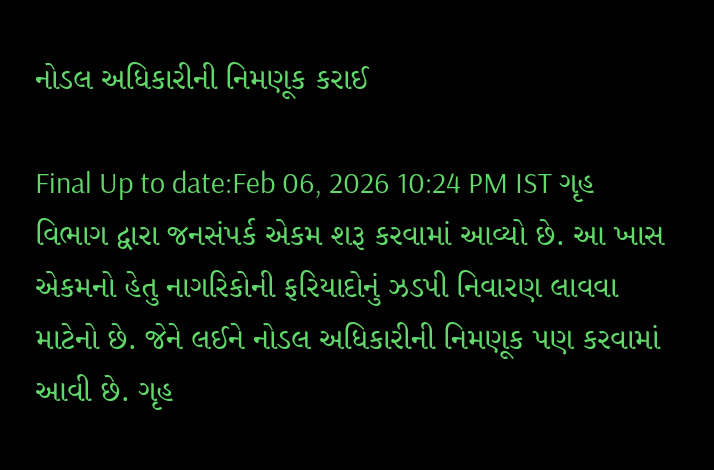નોડલ અધિકારીની નિમણૂક કરાઈ

Final Up to date:Feb 06, 2026 10:24 PM IST ગૃહ વિભાગ દ્વારા જનસંપર્ક એકમ શરૂ કરવામાં આવ્યો છે. આ ખાસ એકમનો હેતુ નાગરિકોની ફરિયાદોનું ઝડપી નિવારણ લાવવા માટેનો છે. જેને લઈને નોડલ અધિકારીની નિમણૂક પણ કરવામાં આવી છે. ગૃહ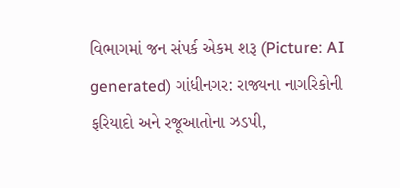વિભાગમાં જન સંપર્ક એકમ શરૂ (Picture: AI generated) ગાંધીનગર: રાજ્યના નાગરિકોની ફરિયાદો અને રજૂઆતોના ઝડપી,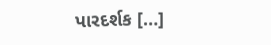પારદર્શક […]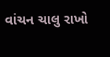વાંચન ચાલુ રાખો